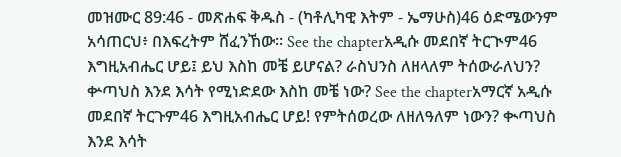መዝሙር 89:46 - መጽሐፍ ቅዱስ - (ካቶሊካዊ እትም - ኤማሁስ)46 ዕድሜውንም አሳጠርህ፥ በእፍረትም ሸፈንኸው። See the chapterአዲሱ መደበኛ ትርጒም46 እግዚአብሔር ሆይ፤ ይህ እስከ መቼ ይሆናል? ራስህንስ ለዘላለም ትሰውራለህን? ቍጣህስ እንደ እሳት የሚነድደው እስከ መቼ ነው? See the chapterአማርኛ አዲሱ መደበኛ ትርጉም46 እግዚአብሔር ሆይ! የምትሰወረው ለዘለዓለም ነውን? ቊጣህስ እንደ እሳት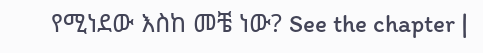የሚነደው እስከ መቼ ነው? See the chapter |